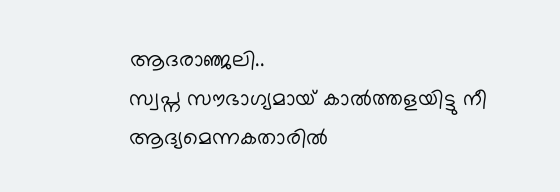ആദരാഞ്ജലി..
സ്വപ്ന സൗഭാഗ്യമായ് കാൽത്തളയിട്ടു നീ
ആദ്യമെന്നകതാരിൽ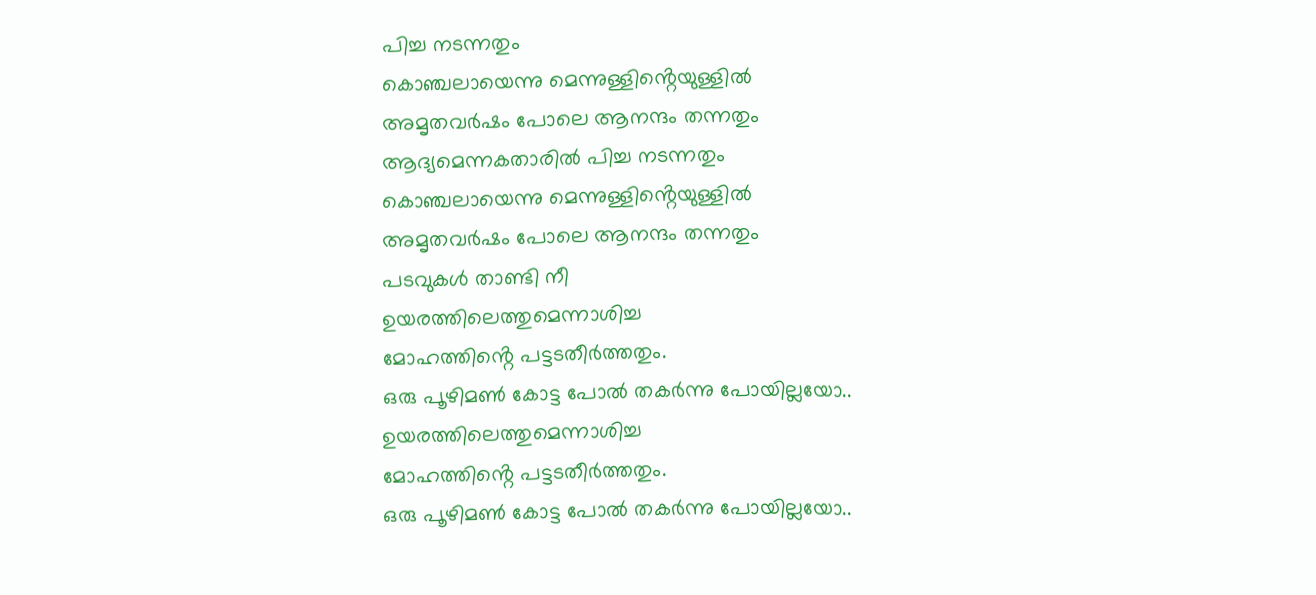പിച്ച നടന്നതും
കൊഞ്ചലായെന്നു മെന്നുള്ളിൻ്റെയുള്ളിൽ
അമൃതവർഷം പോലെ ആനന്ദം തന്നതും
ആദ്യമെന്നകതാരിൽ പിച്ച നടന്നതും
കൊഞ്ചലായെന്നു മെന്നുള്ളിൻ്റെയുള്ളിൽ
അമൃതവർഷം പോലെ ആനന്ദം തന്നതും
പടവുകൾ താണ്ടി നീ
ഉയരത്തിലെത്തുമെന്നാശിച്ച
മോഹത്തിൻ്റെ പട്ടടതീർത്തതും.
ഒരു പൂഴിമൺ കോട്ട പോൽ തകർന്നു പോയില്ലയോ..
ഉയരത്തിലെത്തുമെന്നാശിച്ച
മോഹത്തിൻ്റെ പട്ടടതീർത്തതും.
ഒരു പൂഴിമൺ കോട്ട പോൽ തകർന്നു പോയില്ലയോ..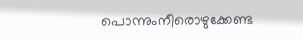പൊന്നുംനീരൊഴുക്കേണ്ട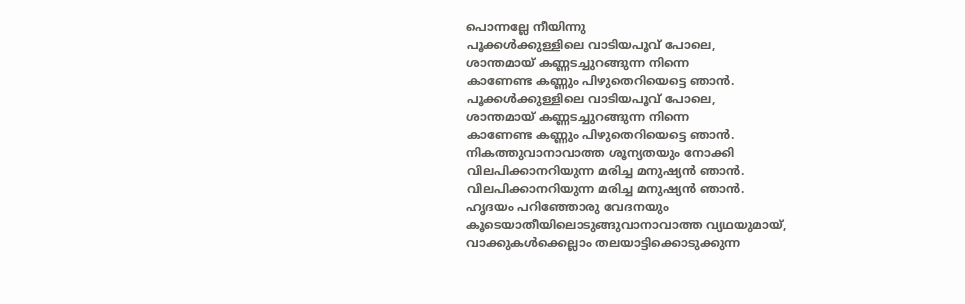പൊന്നല്ലേ നീയിന്നു
പൂക്കൾക്കുള്ളിലെ വാടിയപൂവ് പോലെ,
ശാന്തമായ് കണ്ണടച്ചുറങ്ങുന്ന നിന്നെ
കാണേണ്ട കണ്ണും പിഴുതെറിയെട്ടെ ഞാൻ.
പൂക്കൾക്കുള്ളിലെ വാടിയപൂവ് പോലെ,
ശാന്തമായ് കണ്ണടച്ചുറങ്ങുന്ന നിന്നെ
കാണേണ്ട കണ്ണും പിഴുതെറിയെട്ടെ ഞാൻ.
നികത്തുവാനാവാത്ത ശൂന്യതയും നോക്കി
വിലപിക്കാനറിയുന്ന മരിച്ച മനുഷ്യൻ ഞാൻ.
വിലപിക്കാനറിയുന്ന മരിച്ച മനുഷ്യൻ ഞാൻ.
ഹൃദയം പറിഞ്ഞോരു വേദനയും
കൂടെയാതീയിലൊടുങ്ങുവാനാവാത്ത വ്യഥയുമായ്,
വാക്കുകൾക്കെല്ലാം തലയാട്ടിക്കൊടുക്കുന്ന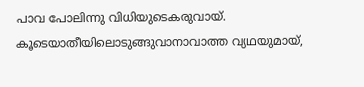പാവ പോലിന്നു വിധിയുടെകരുവായ്.
കൂടെയാതീയിലൊടുങ്ങുവാനാവാത്ത വ്യഥയുമായ്,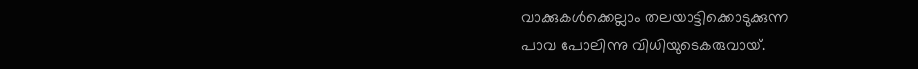വാക്കുകൾക്കെല്ലാം തലയാട്ടിക്കൊടുക്കുന്ന
പാവ പോലിന്നു വിധിയുടെകരുവായ്.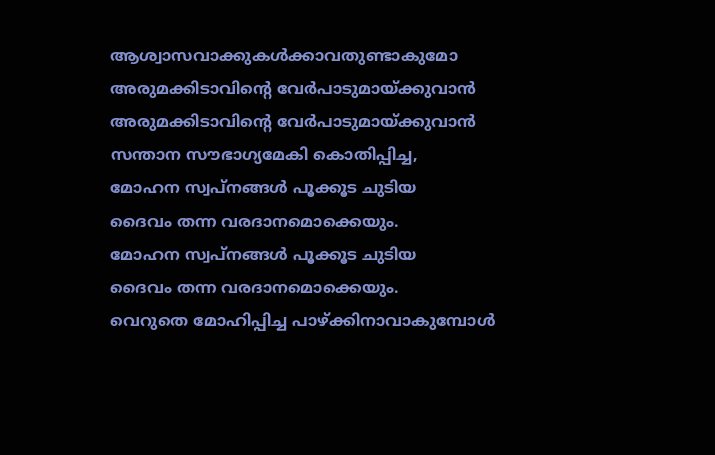ആശ്വാസവാക്കുകൾക്കാവതുണ്ടാകുമോ
അരുമക്കിടാവിൻ്റെ വേർപാടുമായ്ക്കുവാൻ
അരുമക്കിടാവിൻ്റെ വേർപാടുമായ്ക്കുവാൻ
സന്താന സൗഭാഗ്യമേകി കൊതിപ്പിച്ച,
മോഹന സ്വപ്നങ്ങൾ പൂക്കൂട ചുടിയ
ദൈവം തന്ന വരദാനമൊക്കെയും.
മോഹന സ്വപ്നങ്ങൾ പൂക്കൂട ചുടിയ
ദൈവം തന്ന വരദാനമൊക്കെയും.
വെറുതെ മോഹിപ്പിച്ച പാഴ്ക്കിനാവാകുമ്പോൾ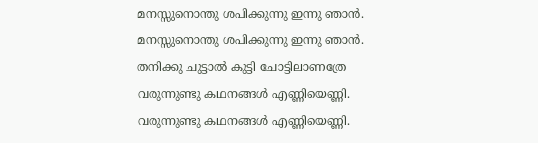മനസ്സുനൊന്തു ശപിക്കുന്നു ഇന്നു ഞാൻ.
മനസ്സുനൊന്തു ശപിക്കുന്നു ഇന്നു ഞാൻ.
തനിക്കു ചുട്ടാൽ കുട്ടി ചോട്ടിലാണത്രേ
വരുന്നുണ്ടു കഥനങ്ങൾ എണ്ണിയെണ്ണി.
വരുന്നുണ്ടു കഥനങ്ങൾ എണ്ണിയെണ്ണി.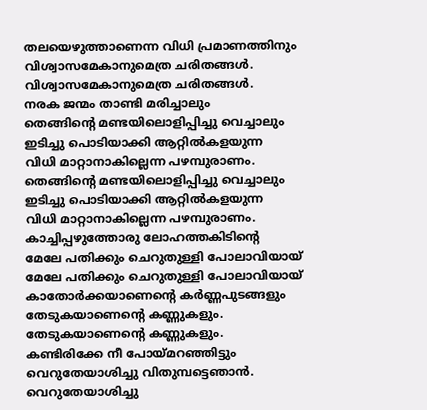തലയെഴുത്താണെന്ന വിധി പ്രമാണത്തിനും
വിശ്വാസമേകാനുമെത്ര ചരിതങ്ങൾ.
വിശ്വാസമേകാനുമെത്ര ചരിതങ്ങൾ.
നരക ജന്മം താണ്ടി മരിച്ചാലും
തെങ്ങിൻ്റെ മണ്ടയിലൊളിപ്പിച്ചു വെച്ചാലും
ഇടിച്ചു പൊടിയാക്കി ആറ്റിൽകളയുന്ന
വിധി മാറ്റാനാകില്ലെന്ന പഴമ്പുരാണം.
തെങ്ങിൻ്റെ മണ്ടയിലൊളിപ്പിച്ചു വെച്ചാലും
ഇടിച്ചു പൊടിയാക്കി ആറ്റിൽകളയുന്ന
വിധി മാറ്റാനാകില്ലെന്ന പഴമ്പുരാണം.
കാച്ചിപ്പഴുത്തോരു ലോഹത്തകിടിൻ്റെ
മേലേ പതിക്കും ചെറുതുള്ളി പോലാവിയായ്
മേലേ പതിക്കും ചെറുതുള്ളി പോലാവിയായ്
കാതോർക്കയാണെൻ്റെ കർണ്ണപുടങ്ങളും
തേടുകയാണെൻ്റെ കണ്ണുകളും.
തേടുകയാണെൻ്റെ കണ്ണുകളും.
കണ്ടിരിക്കേ നീ പോയ്മറഞ്ഞിട്ടും
വെറുതേയാശിച്ചു വിതുമ്പട്ടെഞാൻ.
വെറുതേയാശിച്ചു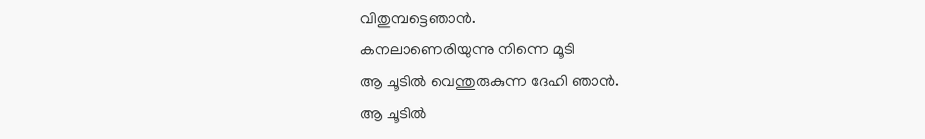വിതുമ്പട്ടെഞാൻ.
കനലാണെരിയുന്നു നിന്നെ മൂടി
ആ ചൂടിൽ വെന്തുരുകുന്ന ദേഹി ഞാൻ.
ആ ചൂടിൽ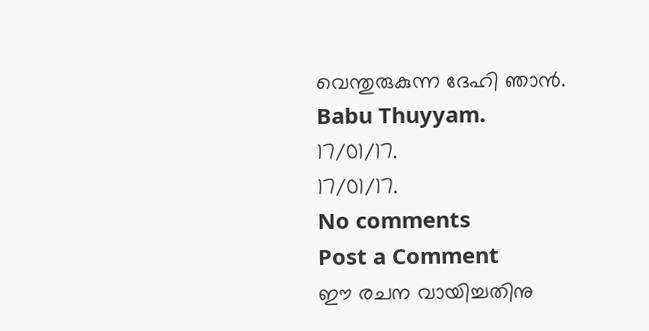വെന്തുരുകുന്ന ദേഹി ഞാൻ.
Babu Thuyyam.
17/01/17.
17/01/17.
No comments
Post a Comment
ഈ രചന വായിച്ചതിനു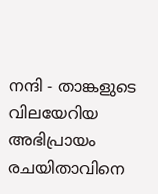നന്ദി - താങ്കളുടെ വിലയേറിയ അഭിപ്രായം രചയിതാവിനെ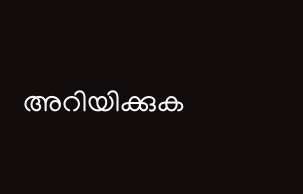അറിയിക്കുക